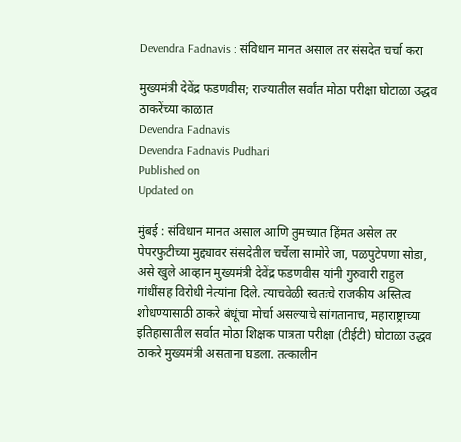Devendra Fadnavis : संविधान मानत असाल तर संसदेत चर्चा करा

मुख्यमंत्री देवेंद्र फडणवीस; राज्यातील सर्वांत मोठा परीक्षा घोटाळा उद्धव ठाकरेंच्या काळात
Devendra Fadnavis
Devendra Fadnavis Pudhari
Published on
Updated on

मुंबई : संविधान मानत असाल आणि तुमच्यात हिंमत असेल तर पेपरफुटीच्या मुद्द्यावर संसदेतील चर्चेला सामोरे जा, पळपुटेपणा सोडा, असे खुले आव्हान मुख्यमंत्री देवेंद्र फडणवीस यांनी गुरुवारी राहुल गांधींसह विरोधी नेत्यांना दिले. त्याचवेळी स्वतःचे राजकीय अस्तित्व शोधण्यासाठी ठाकरे बंधूंचा मोर्चा असल्याचे सांगतानाच, महाराष्ट्राच्या इतिहासातील सर्वात मोठा शिक्षक पात्रता परीक्षा (टीईटी) घोटाळा उद्धव ठाकरे मुख्यमंत्री असताना घडला. तत्कालीन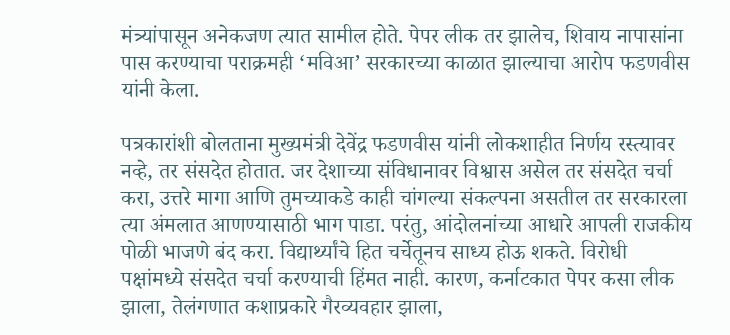मंत्र्यांपासून अनेकजण त्यात सामील होते. पेपर लीक तर झालेच, शिवाय नापासांना पास करण्याचा पराक्रमही ‘मविआ’ सरकारच्या काळात झाल्याचा आरोप फडणवीस यांनी केला.

पत्रकारांशी बोलताना मुख्यमंत्री देवेंद्र फडणवीस यांनी लोकशाहीत निर्णय रस्त्यावर नव्हे, तर संसदेत होतात. जर देशाच्या संविधानावर विश्वास असेल तर संसदेत चर्चा करा, उत्तरे मागा आणि तुमच्याकडे काही चांगल्या संकल्पना असतील तर सरकारला त्या अंमलात आणण्यासाठी भाग पाडा. परंतु, आंदोलनांच्या आधारे आपली राजकीय पोळी भाजणे बंद करा. विद्यार्थ्यांचे हित चर्चेतूनच साध्य होऊ शकते. विरोधी पक्षांमध्ये संसदेत चर्चा करण्याची हिंमत नाही. कारण, कर्नाटकात पेपर कसा लीक झाला, तेलंगणात कशाप्रकारे गैरव्यवहार झाला,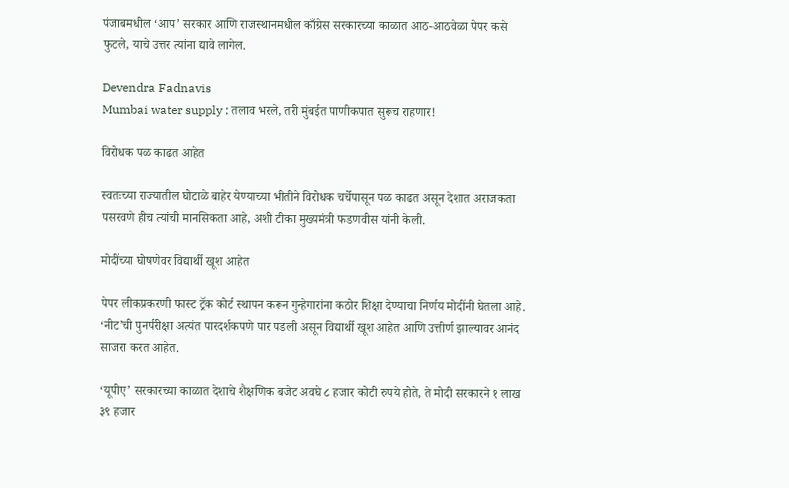पंजाबमधील ‘आप’ सरकार आणि राजस्थानमधील काँग्रेस सरकारच्या काळात आठ-आठवेळा पेपर कसे फुटले, याचे उत्तर त्यांना द्यावे लागेल.

Devendra Fadnavis
Mumbai water supply : तलाव भरले, तरी मुंबईत पाणीकपात सुरूच राहणार!

विरोधक पळ काढत आहेत

स्वतःच्या राज्यातील घोटाळे बाहेर येण्याच्या भीतीने विरोधक चर्चेपासून पळ काढत असून देशात अराजकता पसरवणे हीच त्यांची मानसिकता आहे, अशी टीका मुख्यमंत्री फडणवीस यांनी केली.

मोदींच्या घोषणेवर विद्यार्थी खूश आहेत

पेपर लीकप्रकरणी फास्ट ट्रॅक कोर्ट स्थापन करून गुन्हेगारांना कठोर शिक्षा देण्याचा निर्णय मोदींनी घेतला आहे. ‘नीट’ची पुनर्परीक्षा अत्यंत पारदर्शकपणे पार पडली असून विद्यार्थी खूश आहेत आणि उत्तीर्ण झाल्यावर आनंद साजरा करत आहेत.

‘यूपीए’ सरकारच्या काळात देशाचे शैक्षणिक बजेट अवघे ८ हजार कोटी रुपये होते, ते मोदी सरकारने १ लाख ३९ हजार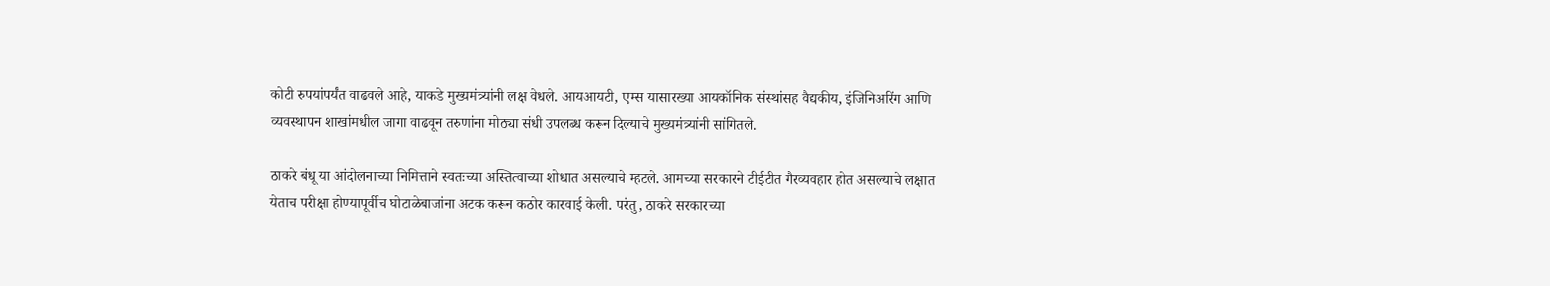कोटी रुपयांपर्यंत वाढवले आहे, याकडे मुख्यमंत्र्यांनी लक्ष वेधले. आयआयटी, एम्स यासारख्या आयकॉनिक संस्थांसह वैद्यकीय, इंजिनिअरिंग आणि व्यवस्थापन शाखांमधील जागा वाढवून तरुणांना मोठ्या संधी उपलब्ध करून दिल्याचे मुख्यमंत्र्यांनी सांगितले.

ठाकरे बंधू या आंदोलनाच्या निमित्ताने स्वतःच्या अस्तित्वाच्या शोधात असल्याचे म्हटले. आमच्या सरकारने टीईटीत गैरव्यवहार होत असल्याचे लक्षात येताच परीक्षा होण्यापूर्वीच घोटाळेबाजांना अटक करून कठोर कारवाई केली. परंतु, ठाकरे सरकारच्या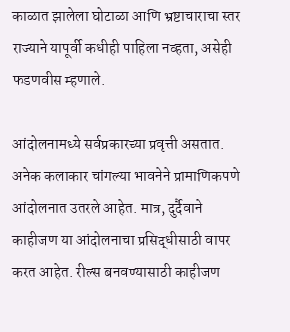काळात झालेला घोटाळा आणि भ्रष्टाचाराचा स्तर राज्याने यापूर्वी कधीही पाहिला नव्हता, असेही फडणवीस म्हणाले.

आंदोलनामध्ये सर्वप्रकारच्या प्रवृत्ती असतात. अनेक कलाकार चांगल्या भावनेने प्रामाणिकपणे आंदोलनात उतरले आहेत. मात्र, दुर्दैवाने काहीजण या आंदोलनाचा प्रसिद्धीसाठी वापर करत आहेत. रील्स‍ बनवण्यासाठी काहीजण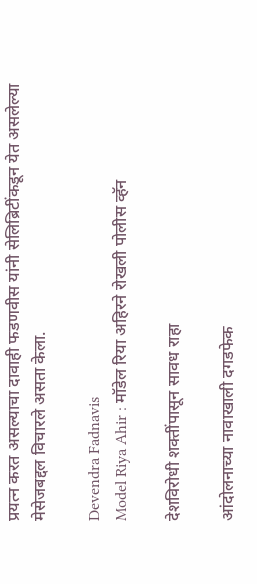प्रयत्न करत असल्याचा दावाही फडणवीस यांनी सेलिब्रिटींकडून येत असलेल्या मेसेजबद्दल विचारले असता केला.

Devendra Fadnavis
Model Riya Ahir : मॉडेल रिया अहिरने रोखली पोलीस व्‍हॅन

देशविरोधी शक्तींपासून सावध राहा

आंदोलनाच्या नावाखाली दगडफेक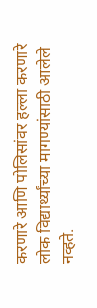करणारे आणि पोलिसांवर हल्ला करणारे लोक विद्यार्थ्यांच्या मागण्यांसाठी आलेले नव्हते.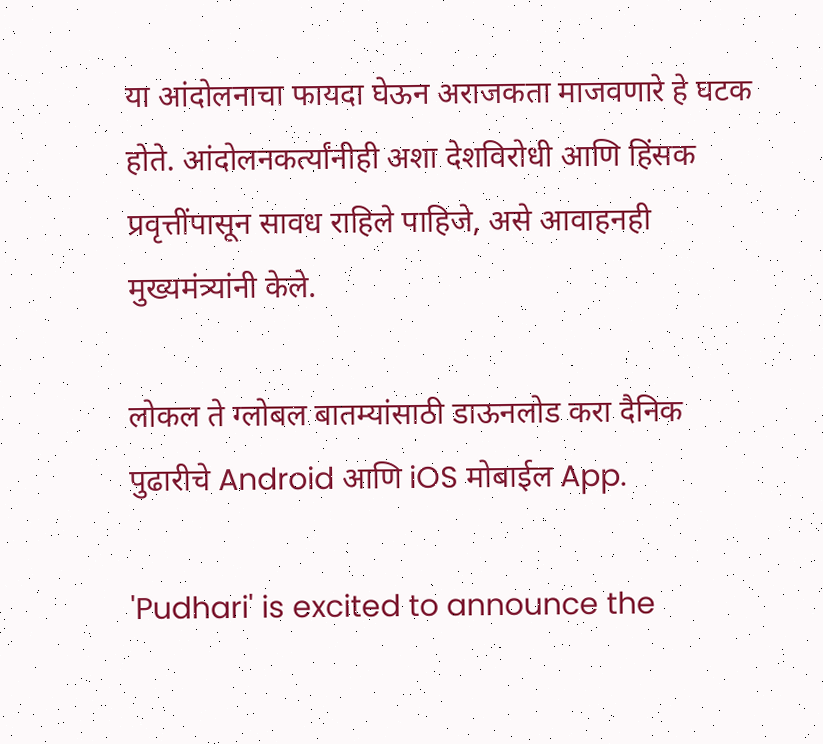या आंदोलनाचा फायदा घेऊन अराजकता माजवणारे हे घटक होते. आंदोलनकर्त्यांनीही अशा देशविरोधी आणि हिंसक प्रवृत्तींपासून सावध राहिले पाहिजे, असे आवाहनही मुख्यमंत्र्यांनी केले.

लोकल ते ग्लोबल बातम्यांसाठी डाऊनलोड करा दैनिक पुढारीचे Android आणि iOS मोबाईल App.

'Pudhari' is excited to announce the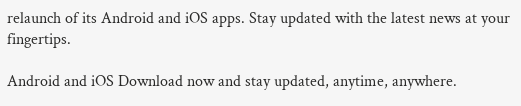relaunch of its Android and iOS apps. Stay updated with the latest news at your fingertips.

Android and iOS Download now and stay updated, anytime, anywhere.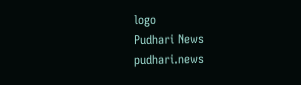logo
Pudhari News
pudhari.news